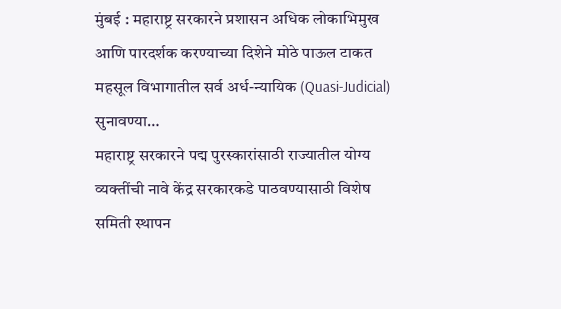मुंबई : महाराष्ट्र सरकारने प्रशासन अधिक लोकाभिमुख आणि पारदर्शक करण्याच्या दिशेने मोठे पाऊल टाकत महसूल विभागातील सर्व अर्ध-न्यायिक (Quasi-Judicial) सुनावण्या…
महाराष्ट्र सरकारने पद्म पुरस्कारांसाठी राज्यातील योग्य व्यक्तींची नावे केंद्र सरकारकडे पाठवण्यासाठी विशेष समिती स्थापन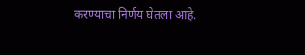करण्याचा निर्णय घेतला आहे.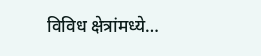विविध क्षेत्रांमध्ये…